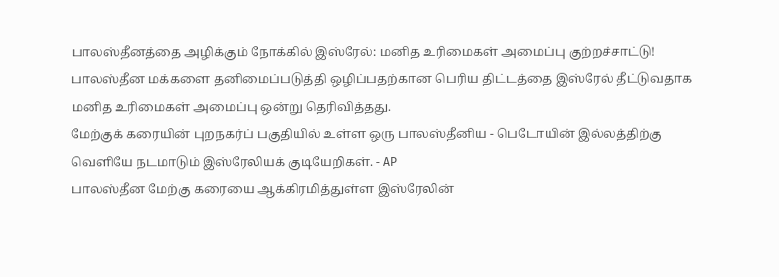பாலஸ்தீனத்தை அழிக்கும் நோக்கில் இஸ்ரேல்: மனித உரிமைகள் அமைப்பு குற்றச்சாட்டு!
பாலஸ்தீன மக்களை தனிமைப்படுத்தி ஒழிப்பதற்கான பெரிய திட்டத்தை இஸ்ரேல் தீட்டுவதாக மனித உரிமைகள் அமைப்பு ஒன்று தெரிவித்தது.
மேற்குக் கரையின் புறநகர்ப் பகுதியில் உள்ள ஒரு பாலஸ்தீனிய - பெடோயின் இல்லத்திற்கு வெளியே நடமாடும் இஸ்ரேலியக் குடியேறிகள். - AP
பாலஸ்தீன மேற்கு கரையை ஆக்கிரமித்துள்ள இஸ்ரேலின்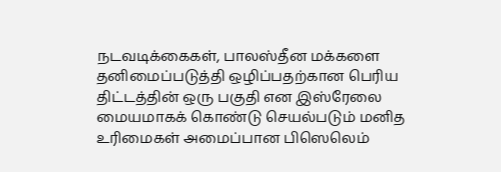நடவடிக்கைகள், பாலஸ்தீன மக்களை தனிமைப்படுத்தி ஒழிப்பதற்கான பெரிய திட்டத்தின் ஒரு பகுதி என இஸ்ரேலை மையமாகக் கொண்டு செயல்படும் மனித உரிமைகள் அமைப்பான பிஸெலெம்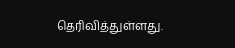தெரிவித்துள்ளது.